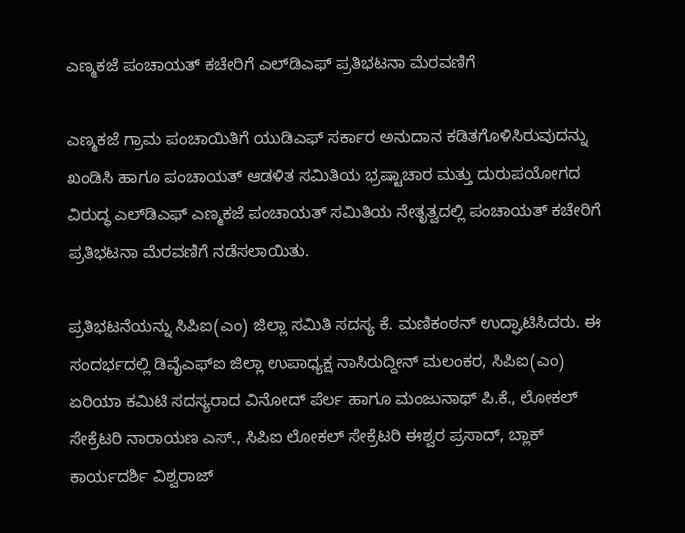ಎಣ್ಮಕಜೆ ಪಂಚಾಯತ್ ಕಚೇರಿಗೆ ಎಲ್‌ಡಿಎಫ್ ಪ್ರತಿಭಟನಾ ಮೆರವಣಿಗೆ

ಎಣ್ಮಕಜೆ ಗ್ರಾಮ ಪಂಚಾಯಿತಿಗೆ ಯುಡಿಎಫ್ ಸರ್ಕಾರ ಅನುದಾನ ಕಡಿತಗೊಳಿಸಿರುವುದನ್ನು ಖಂಡಿಸಿ ಹಾಗೂ ಪಂಚಾಯತ್ ಆಡಳಿತ ಸಮಿತಿಯ ಭ್ರಷ್ಟಾಚಾರ ಮತ್ತು ದುರುಪಯೋಗದ ವಿರುದ್ಧ ಎಲ್‌ಡಿಎಫ್ ಎಣ್ಮಕಜೆ ಪಂಚಾಯತ್ ಸಮಿತಿಯ ನೇತೃತ್ವದಲ್ಲಿ ಪಂಚಾಯತ್ ಕಚೇರಿಗೆ ಪ್ರತಿಭಟನಾ ಮೆರವಣಿಗೆ ನಡೆಸಲಾಯಿತು.

ಪ್ರತಿಭಟನೆಯನ್ನು ಸಿಪಿಐ(ಎಂ) ಜಿಲ್ಲಾ ಸಮಿತಿ ಸದಸ್ಯ ಕೆ. ಮಣಿಕಂಠನ್ ಉದ್ಘಾಟಿಸಿದರು. ಈ ಸಂದರ್ಭದಲ್ಲಿ ಡಿವೈಎಫ್‌ಐ ಜಿಲ್ಲಾ ಉಪಾಧ್ಯಕ್ಷ ನಾಸಿರುದ್ದೀನ್ ಮಲಂಕರ, ಸಿಪಿಐ(ಎಂ) ಏರಿಯಾ ಕಮಿಟಿ ಸದಸ್ಯರಾದ ವಿನೋದ್ ಪೆರ್ಲ ಹಾಗೂ ಮಂಜುನಾಥ್ ಪಿ.ಕೆ., ಲೋಕಲ್ ಸೇಕ್ರೆಟರಿ ನಾರಾಯಣ ಎಸ್., ಸಿಪಿಐ ಲೋಕಲ್ ಸೇಕ್ರೆಟರಿ ಈಶ್ವರ ಪ್ರಸಾದ್, ಬ್ಲಾಕ್ ಕಾರ್ಯದರ್ಶಿ ವಿಶ್ವರಾಜ್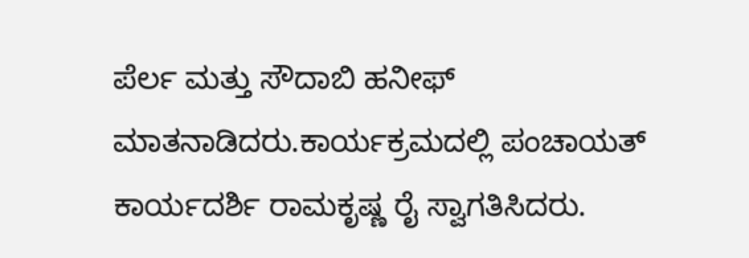ಪೆರ್ಲ ಮತ್ತು ಸೌದಾಬಿ ಹನೀಫ್ ಮಾತನಾಡಿದರು.ಕಾರ್ಯಕ್ರಮದಲ್ಲಿ ಪಂಚಾಯತ್ ಕಾರ್ಯದರ್ಶಿ ರಾಮಕೃಷ್ಣ ರೈ ಸ್ವಾಗತಿಸಿದರು.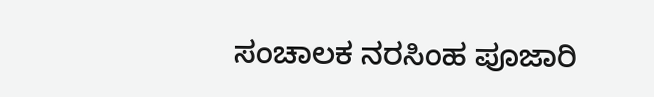ಸಂಚಾಲಕ ನರಸಿಂಹ ಪೂಜಾರಿ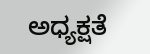ಅಧ್ಯಕ್ಷತೆ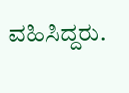ವಹಿಸಿದ್ದರು.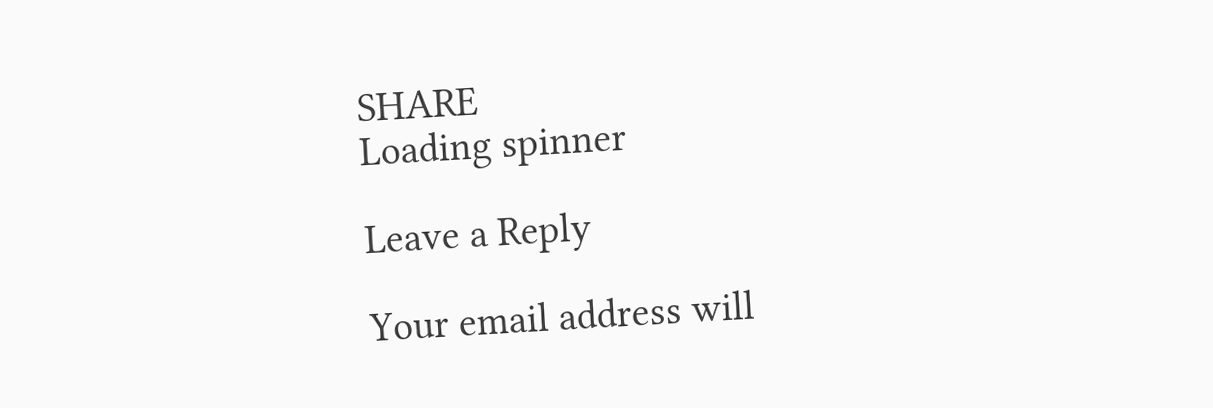SHARE
Loading spinner

Leave a Reply

Your email address will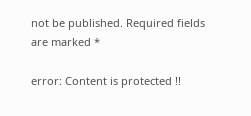not be published. Required fields are marked *

error: Content is protected !!